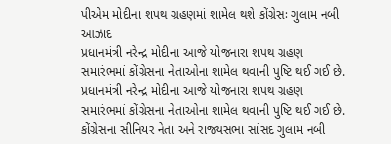પીએમ મોદીના શપથ ગ્રહણમાં શામેલ થશે કોંગ્રેસઃ ગુલામ નબી આઝાદ
પ્રધાનમંત્રી નરેન્દ્ર મોદીના આજે યોજનારા શપથ ગ્રહણ સમારંભમાં કોંગ્રેસના નેતાઓના શામેલ થવાની પુષ્ટિ થઈ ગઈ છે.
પ્રધાનમંત્રી નરેન્દ્ર મોદીના આજે યોજનારા શપથ ગ્રહણ સમારંભમાં કોંગ્રેસના નેતાઓના શામેલ થવાની પુષ્ટિ થઈ ગઈ છે. કોંગ્રેસના સીનિયર નેતા અને રાજ્યસભા સાંસદ ગુલામ નબી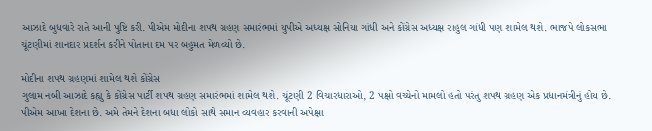આઝાદે બુધવારે રાતે આની પુષ્ટિ કરી. પીએમ મોદીના શપથ ગ્રહણ સમારંભમાં યુપીએ અધ્યક્ષ સોનિયા ગાંધી અને કોંગ્રેસ અધ્યક્ષ રાહુલ ગાંધી પણ શામેલ થશે. ભાજપે લોકસભા ચૂંટણીમાં શાનદાર પ્રદર્શન કરીને પોતાના દમ પર બહુમત મેળવ્યો છે.

મોદીના શપથ ગ્રહણમાં શામેલ થશે કોંગ્રેસ
ગુલામ નબી આઝાદે કહ્યુ કે કોંગ્રેસ પાર્ટી શપથ ગ્રહણ સમારંભમાં શામેલ થશે. ચૂંટણી 2 વિચારધારાઓ, 2 પક્ષો વચ્ચેનો મામલો હતો પરંતુ શપથ ગ્રહણ એક પ્રધાનમંત્રીનું હોય છે. પીએમ આખા દેશના છે. અમે તેમને દેશના બધા લોકો સાથે સમાન વ્યવહાર કરવાની અપેક્ષા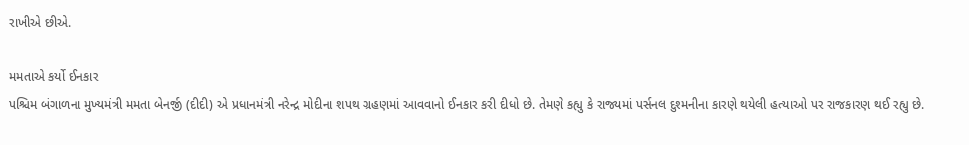રાખીએ છીએ.

મમતાએ કર્યો ઈનકાર
પશ્ચિમ બંગાળના મુખ્યમંત્રી મમતા બેનર્જી (દીદી) એ પ્રધાનમંત્રી નરેન્દ્ર મોદીના શપથ ગ્રહણમાં આવવાનો ઈનકાર કરી દીધો છે. તેમણે કહ્યુ કે રાજ્યમાં પર્સનલ દુશ્મનીના કારણે થયેલી હત્યાઓ પર રાજકારણ થઈ રહ્યુ છે.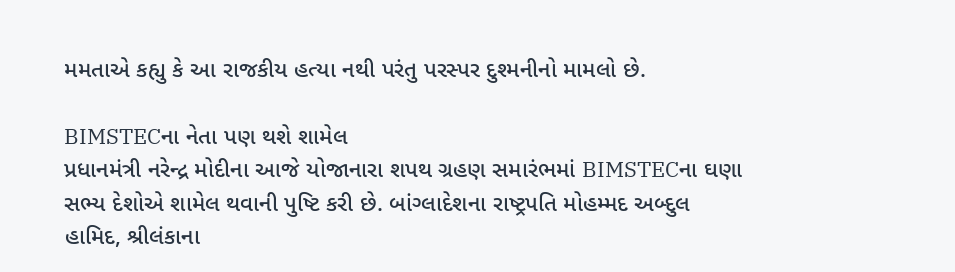મમતાએ કહ્યુ કે આ રાજકીય હત્યા નથી પરંતુ પરસ્પર દુશ્મનીનો મામલો છે.

BIMSTECના નેતા પણ થશે શામેલ
પ્રધાનમંત્રી નરેન્દ્ર મોદીના આજે યોજાનારા શપથ ગ્રહણ સમારંભમાં BIMSTECના ઘણા સભ્ય દેશોએ શામેલ થવાની પુષ્ટિ કરી છે. બાંગ્લાદેશના રાષ્ટ્રપતિ મોહમ્મદ અબ્દુલ હામિદ, શ્રીલંકાના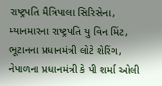રાષ્ટ્રપતિ મૈત્રિપાલા સિરિસેના, મ્યાનમારના રાષ્ટ્રપતિ યુ વિન મિંટ, ભૂટાનના પ્રધાનમંત્રી લોટે શેરિંગ, નેપાળના પ્રધાનમંત્રી કે પી શર્મા ઓલી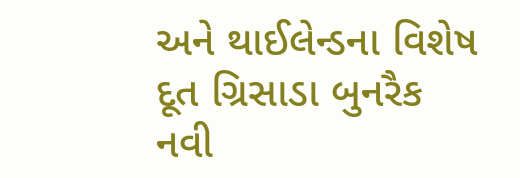અને થાઈલેન્ડના વિશેષ દૂત ગ્રિસાડા બુનરૈક નવી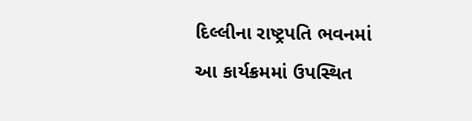દિલ્લીના રાષ્ટ્રપતિ ભવનમાં આ કાર્યક્રમમાં ઉપસ્થિત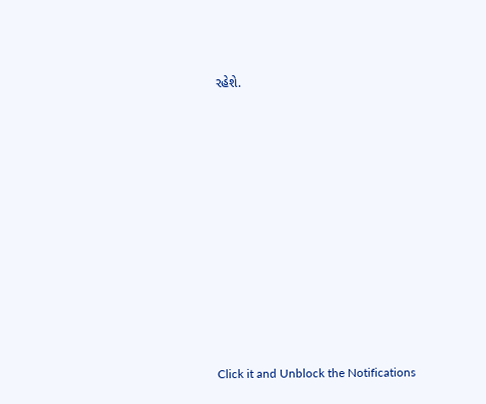રહેશે.












Click it and Unblock the Notifications